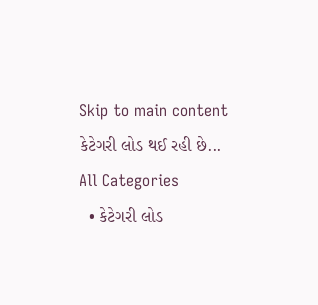Skip to main content
કેટેગરી લોડ થઈ રહી છે...
All Categories
  • કેટેગરી લોડ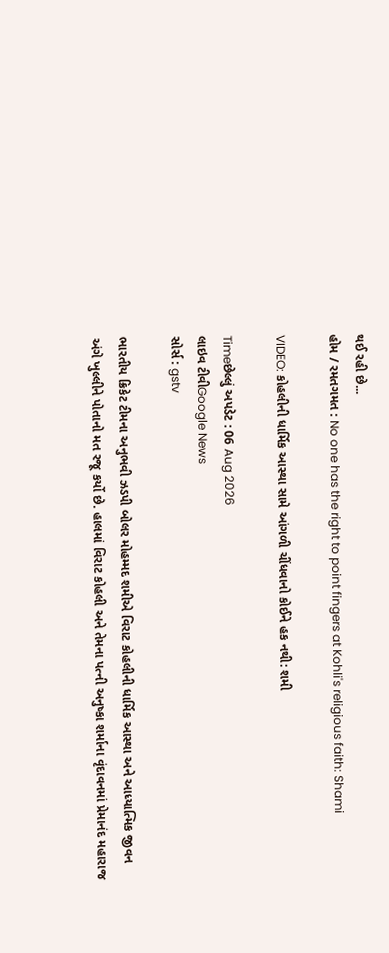થઈ રહી છે...
હોમ / રમતગમત : No one has the right to point fingers at Kohli's religious faith: Shami

VIDEO: કોહલીની ધાર્મિક આસ્થા સામે આંગળી ચીંધવાનો કોઈને હક નથી: શમી

Timeછેલ્લું અપડેટ : 06 Aug 2026
લાઇવ ટીવીGoogle News
સોર્સ : gstv

ભારતીય ક્રિકેટ ટીમના અનુભવી ઝડપી બોલર મોહમ્મદ શમીએ વિરાટ કોહલીની ધાર્મિક આસ્થા અને આધ્યાત્મિક જીવન અંગે ખુલ્લીને પોતાનો મત રજૂ કર્યો છે. હાલમાં વિરાટ કોહલી અને તેમના પત્ની અનુષ્કા શર્માના વૃંદાવનમાં પ્રેમાનંદ મહારાજ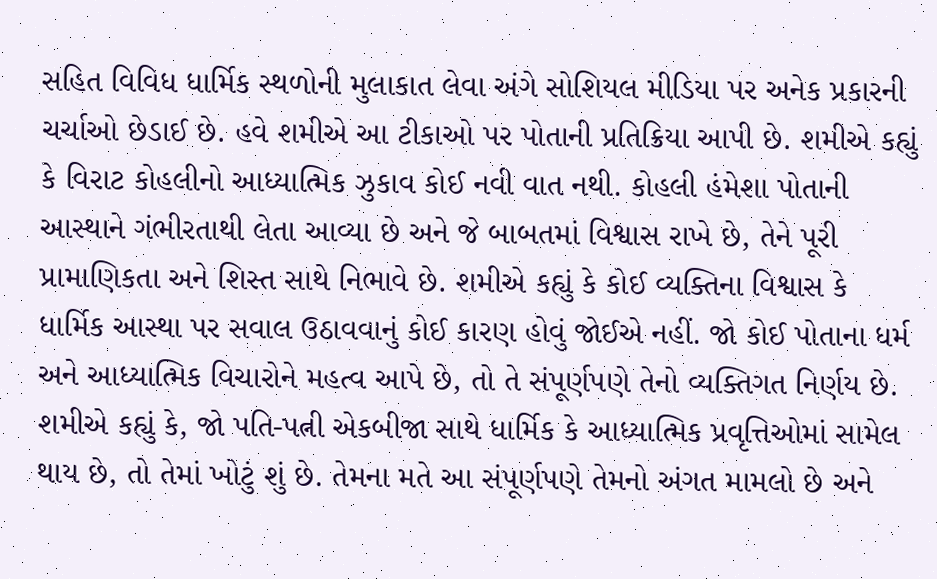સહિત વિવિધ ધાર્મિક સ્થળોની મુલાકાત લેવા અંગે સોશિયલ મીડિયા પર અનેક પ્રકારની ચર્ચાઓ છેડાઈ છે. હવે શમીએ આ ટીકાઓ પર પોતાની પ્રતિક્રિયા આપી છે. શમીએ કહ્યું કે વિરાટ કોહલીનો આધ્યાત્મિક ઝુકાવ કોઈ નવી વાત નથી. કોહલી હંમેશા પોતાની આસ્થાને ગંભીરતાથી લેતા આવ્યા છે અને જે બાબતમાં વિશ્વાસ રાખે છે, તેને પૂરી પ્રામાણિકતા અને શિસ્ત સાથે નિભાવે છે. શમીએ કહ્યું કે કોઈ વ્યક્તિના વિશ્વાસ કે ધાર્મિક આસ્થા પર સવાલ ઉઠાવવાનું કોઈ કારણ હોવું જોઈએ નહીં. જો કોઈ પોતાના ધર્મ અને આધ્યાત્મિક વિચારોને મહત્વ આપે છે, તો તે સંપૂર્ણપણે તેનો વ્યક્તિગત નિર્ણય છે. શમીએ કહ્યું કે, જો પતિ-પત્ની એકબીજા સાથે ધાર્મિક કે આધ્યાત્મિક પ્રવૃત્તિઓમાં સામેલ થાય છે, તો તેમાં ખોટું શું છે. તેમના મતે આ સંપૂર્ણપણે તેમનો અંગત મામલો છે અને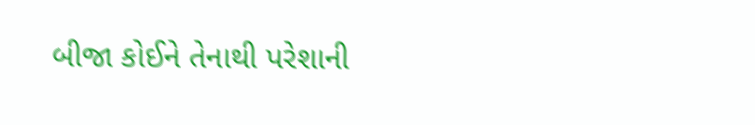બીજા કોઈને તેનાથી પરેશાની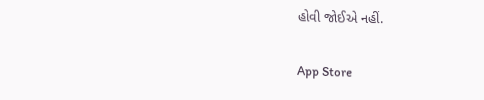હોવી જોઈએ નહીં.

App Store